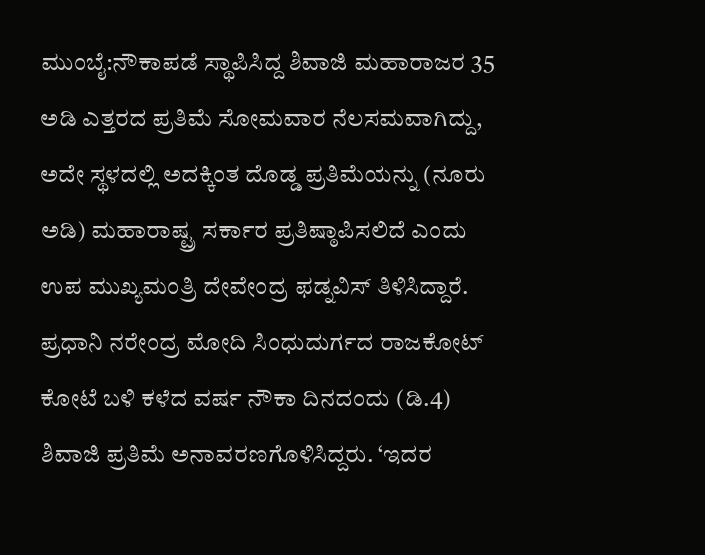ಮುಂಬೈ:ನೌಕಾಪಡೆ ಸ್ಥಾಪಿಸಿದ್ದ ಶಿವಾಜಿ ಮಹಾರಾಜರ 35 ಅಡಿ ಎತ್ತರದ ಪ್ರತಿಮೆ ಸೋಮವಾರ ನೆಲಸಮವಾಗಿದ್ದು, ಅದೇ ಸ್ಥಳದಲ್ಲಿ ಅದಕ್ಕಿಂತ ದೊಡ್ಡ ಪ್ರತಿಮೆಯನ್ನು (ನೂರು ಅಡಿ) ಮಹಾರಾಷ್ಟ್ರ ಸರ್ಕಾರ ಪ್ರತಿಷ್ಠಾಪಿಸಲಿದೆ ಎಂದು ಉಪ ಮುಖ್ಯಮಂತ್ರಿ ದೇವೇಂದ್ರ ಫಡ್ನವಿಸ್ ತಿಳಿಸಿದ್ದಾರೆ. ಪ್ರಧಾನಿ ನರೇಂದ್ರ ಮೋದಿ ಸಿಂಧುದುರ್ಗದ ರಾಜಕೋಟ್ ಕೋಟೆ ಬಳಿ ಕಳೆದ ವರ್ಷ ನೌಕಾ ದಿನದಂದು (ಡಿ.4) ಶಿವಾಜಿ ಪ್ರತಿಮೆ ಅನಾವರಣಗೊಳಿಸಿದ್ದರು. ‘ಇದರ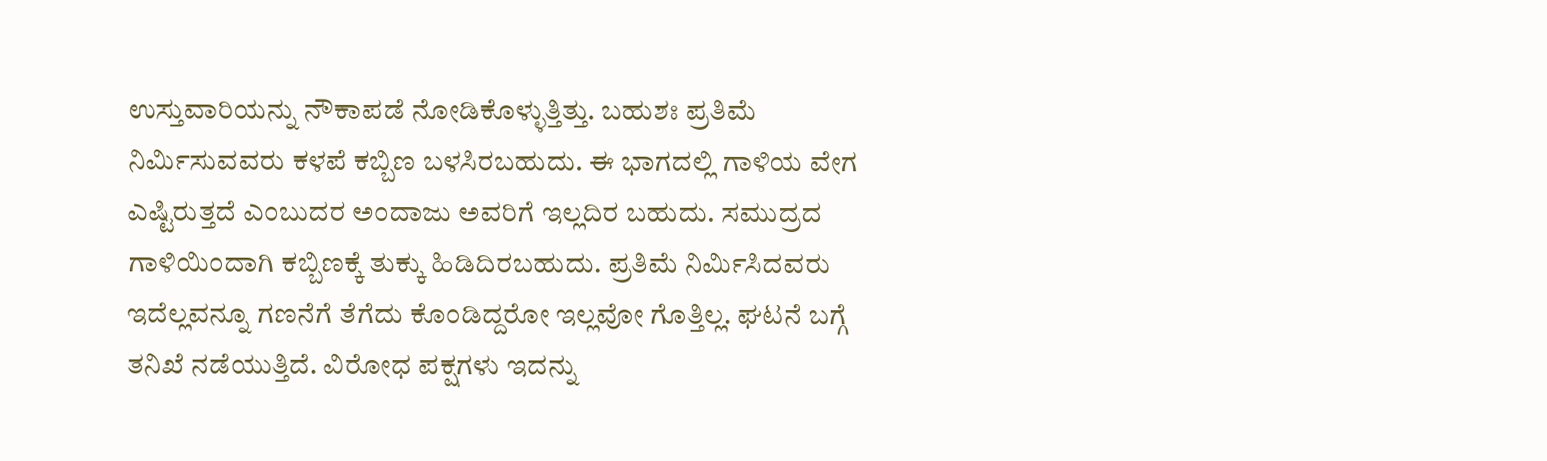ಉಸ್ತುವಾರಿಯನ್ನು ನೌಕಾಪಡೆ ನೋಡಿಕೊಳ್ಳುತ್ತಿತ್ತು. ಬಹುಶಃ ಪ್ರತಿಮೆ ನಿರ್ವಿುಸುವವರು ಕಳಪೆ ಕಬ್ಬಿಣ ಬಳಸಿರಬಹುದು. ಈ ಭಾಗದಲ್ಲಿ ಗಾಳಿಯ ವೇಗ ಎಷ್ಟಿರುತ್ತದೆ ಎಂಬುದರ ಅಂದಾಜು ಅವರಿಗೆ ಇಲ್ಲದಿರ ಬಹುದು. ಸಮುದ್ರದ ಗಾಳಿಯಿಂದಾಗಿ ಕಬ್ಬಿಣಕ್ಕೆ ತುಕ್ಕು ಹಿಡಿದಿರಬಹುದು. ಪ್ರತಿಮೆ ನಿರ್ವಿುಸಿದವರು ಇದೆಲ್ಲವನ್ನೂ ಗಣನೆಗೆ ತೆಗೆದು ಕೊಂಡಿದ್ದರೋ ಇಲ್ಲವೋ ಗೊತ್ತಿಲ್ಲ. ಘಟನೆ ಬಗ್ಗೆ ತನಿಖೆ ನಡೆಯುತ್ತಿದೆ. ವಿರೋಧ ಪಕ್ಷಗಳು ಇದನ್ನು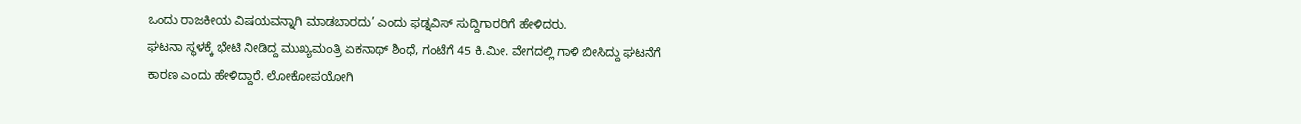ಒಂದು ರಾಜಕೀಯ ವಿಷಯವನ್ನಾಗಿ ಮಾಡಬಾರದು’ ಎಂದು ಫಡ್ನವಿಸ್ ಸುದ್ದಿಗಾರರಿಗೆ ಹೇಳಿದರು.
ಘಟನಾ ಸ್ಥಳಕ್ಕೆ ಭೇಟಿ ನೀಡಿದ್ದ ಮುಖ್ಯಮಂತ್ರಿ ಏಕನಾಥ್ ಶಿಂಧೆ, ಗಂಟೆಗೆ 45 ಕಿ.ಮೀ. ವೇಗದಲ್ಲಿ ಗಾಳಿ ಬೀಸಿದ್ದು ಘಟನೆಗೆ ಕಾರಣ ಎಂದು ಹೇಳಿದ್ದಾರೆ. ಲೋಕೋಪಯೋಗಿ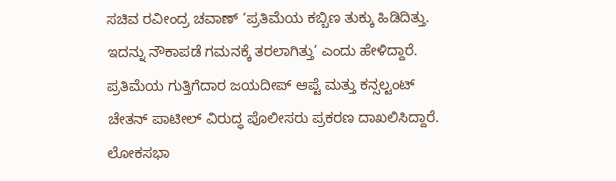ಸಚಿವ ರವೀಂದ್ರ ಚವಾಣ್ ‘ಪ್ರತಿಮೆಯ ಕಬ್ಬಿಣ ತುಕ್ಕು ಹಿಡಿದಿತ್ತು. ಇದನ್ನು ನೌಕಾಪಡೆ ಗಮನಕ್ಕೆ ತರಲಾಗಿತ್ತು’ ಎಂದು ಹೇಳಿದ್ದಾರೆ. ಪ್ರತಿಮೆಯ ಗುತ್ತಿಗೆದಾರ ಜಯದೀಪ್ ಆಪ್ಟೆ ಮತ್ತು ಕನ್ಸಲ್ಟಂಟ್ ಚೇತನ್ ಪಾಟೀಲ್ ವಿರುದ್ಧ ಪೊಲೀಸರು ಪ್ರಕರಣ ದಾಖಲಿಸಿದ್ದಾರೆ. ಲೋಕಸಭಾ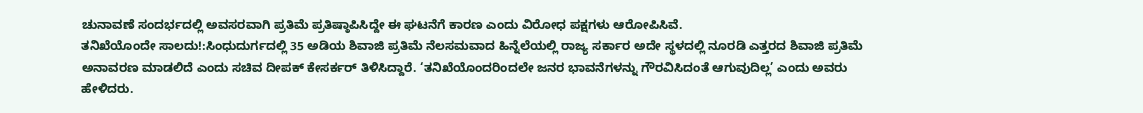ಚುನಾವಣೆ ಸಂದರ್ಭದಲ್ಲಿ ಅವಸರವಾಗಿ ಪ್ರತಿಮೆ ಪ್ರತಿಷ್ಠಾಪಿಸಿದ್ದೇ ಈ ಘಟನೆಗೆ ಕಾರಣ ಎಂದು ವಿರೋಧ ಪಕ್ಷಗಳು ಆರೋಪಿಸಿವೆ.
ತನಿಖೆಯೊಂದೇ ಸಾಲದು!:ಸಿಂಧುದುರ್ಗದಲ್ಲಿ 35 ಅಡಿಯ ಶಿವಾಜಿ ಪ್ರತಿಮೆ ನೆಲಸಮವಾದ ಹಿನ್ನೆಲೆಯಲ್ಲಿ ರಾಜ್ಯ ಸರ್ಕಾರ ಅದೇ ಸ್ಥಳದಲ್ಲಿ ನೂರಡಿ ಎತ್ತರದ ಶಿವಾಜಿ ಪ್ರತಿಮೆ ಅನಾವರಣ ಮಾಡಲಿದೆ ಎಂದು ಸಚಿವ ದೀಪಕ್ ಕೇಸರ್ಕರ್ ತಿಳಿಸಿದ್ದಾರೆ. ‘ತನಿಖೆಯೊಂದರಿಂದಲೇ ಜನರ ಭಾವನೆಗಳನ್ನು ಗೌರವಿಸಿದಂತೆ ಆಗುವುದಿಲ್ಲ’ ಎಂದು ಅವರು ಹೇಳಿದರು.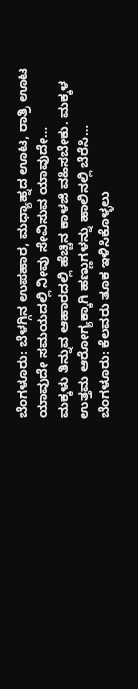ಬೆಂಗಳೂರು: ಬೆಳಗ್ಗಿನ ಉಪಹಾರ, ಮಧ್ಯಾಹ್ನದ ಊಟ, ರಾತ್ರಿ ಊಟ ಯಾವುದೇ ಸಮಯದಲ್ಲಿ ನೀವು ಸೇವಿಸುವ ಯಾವುದೇ…
ಮಕ್ಕಳು ತಿನ್ನುವ ಆಹಾರದಲ್ಲಿ ಹೆಚ್ಚಿನ ಕಾಳಜಿ ವಹಿಸಬೇಕು. ಮಕ್ಕಳ ಉತ್ತಮ ಆರೋಗ್ಯಕ್ಕಾಗಿ ಹಣ್ಣುಗಳನ್ನು ಹಾಲಿನಲ್ಲಿ ಬೆರೆಸಿ…
ಬೆಂಗಳೂರು: ಕೆಲವರು ತೂಕ ಇಳಿಸಿಕೊಳ್ಳಲು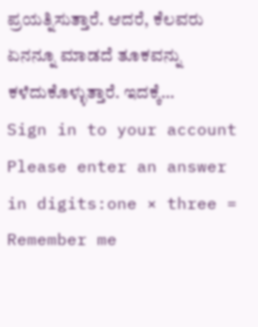ಪ್ರಯತ್ನಿಸುತ್ತಾರೆ. ಆದರೆ, ಕೆಲವರು ಏನನ್ನೂ ಮಾಡದೆ ತೂಕವನ್ನು ಕಳೆದುಕೊಳ್ಳುತ್ತಾರೆ. ಇದಕ್ಕೆ…
Sign in to your account
Please enter an answer in digits:one × three =
Remember me